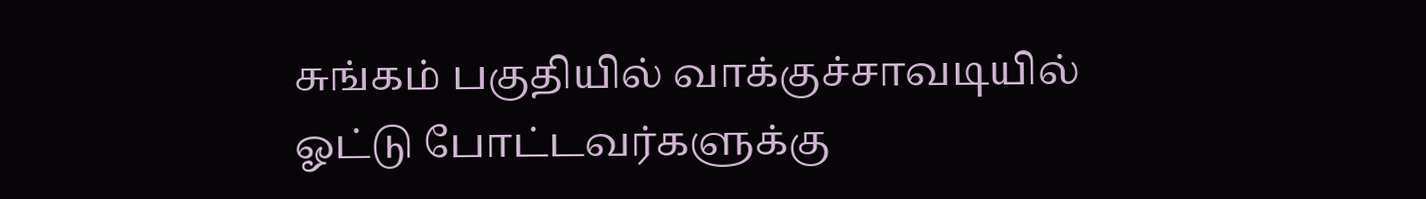சுங்கம் பகுதியில் வாக்குச்சாவடியில் ஓட்டு போட்டவர்களுக்கு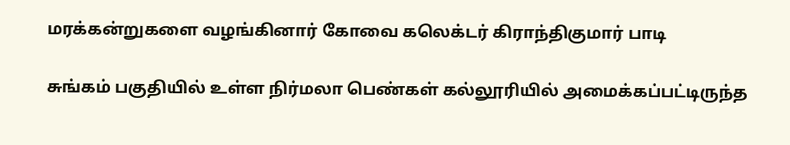மரக்கன்றுகளை வழங்கினார் கோவை கலெக்டர் கிராந்திகுமார் பாடி

சுங்கம் பகுதியில் உள்ள நிர்மலா பெண்கள் கல்லூரியில் அமைக்கப்பட்டிருந்த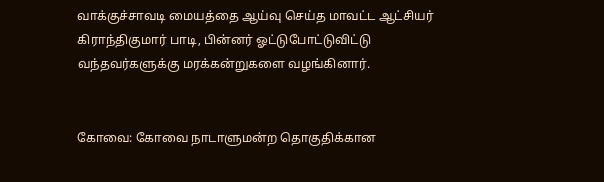வாக்குச்சாவடி மையத்தை ஆய்வு செய்த மாவட்ட ஆட்சியர் கிராந்திகுமார் பாடி, பின்னர் ஓட்டுபோட்டுவிட்டு வந்தவர்களுக்கு மரக்கன்றுகளை வழங்கினார்.


கோவை: கோவை நாடாளுமன்ற தொகுதிக்கான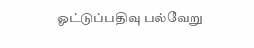ஓட்டுப்பதிவு பல்வேறு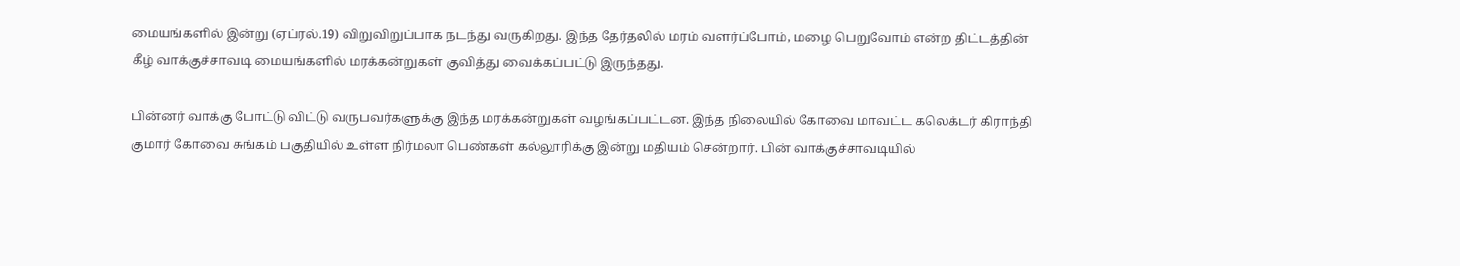மையங்களில் இன்று (ஏப்ரல்.19) விறுவிறுப்பாக நடந்து வருகிறது. இந்த தேர்தலில் மரம் வளர்ப்போம், மழை பெறுவோம் என்ற திட்டத்தின் கீழ் வாக்குச்சாவடி மையங்களில் மரக்கன்றுகள் குவித்து வைக்கப்பட்டு இருந்தது.

பின்னர் வாக்கு போட்டு விட்டு வருபவர்களுக்கு இந்த மரக்கன்றுகள் வழங்கப்பட்டன. இந்த நிலையில் கோவை மாவட்ட கலெக்டர் கிராந்தி குமார் கோவை சுங்கம் பகுதியில் உள்ள நிர்மலா பெண்கள் கல்லூரிக்கு இன்று மதியம் சென்றார். பின் வாக்குச்சாவடியில்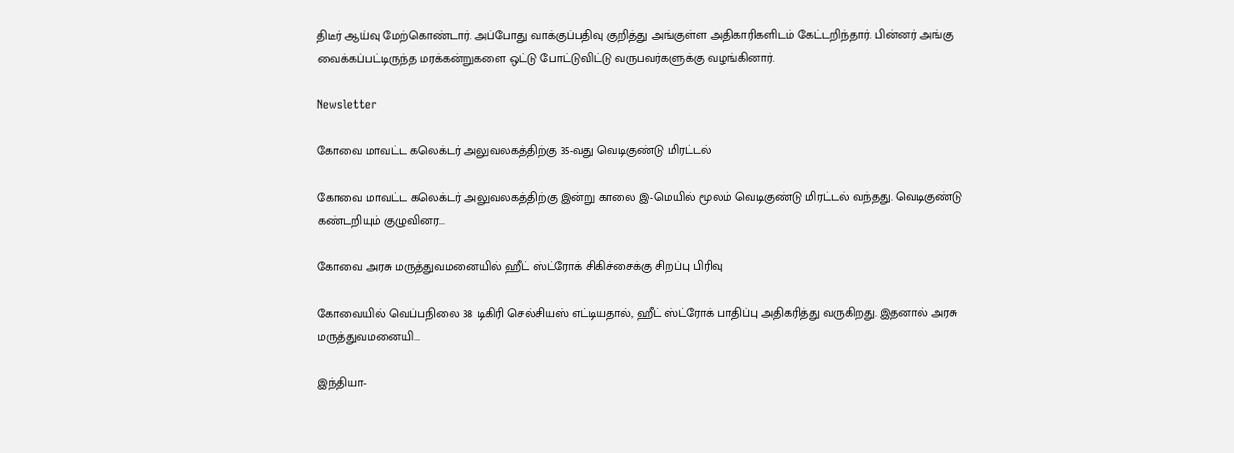திடீர் ஆய்வு மேற்கொண்டார். அப்போது வாக்குப்பதிவு குறித்து அங்குள்ள அதிகாரிகளிடம் கேட்டறிந்தார். பின்னர் அங்கு வைக்கப்பட்டிருந்த மரக்கன்றுகளை ஒட்டு போட்டுவிட்டு வருபவர்களுக்கு வழங்கினார்.

Newsletter

கோவை மாவட்ட கலெக்டர் அலுவலகத்திற்கு 35-வது வெடிகுண்டு மிரட்டல்

கோவை மாவட்ட கலெக்டர் அலுவலகத்திற்கு இன்று காலை இ-மெயில் மூலம் வெடிகுண்டு மிரட்டல் வந்தது. வெடிகுண்டு கண்டறியும் குழுவினர...

கோவை அரசு மருத்துவமனையில் ஹீட் ஸ்ட்ரோக் சிகிச்சைக்கு சிறப்பு பிரிவு

கோவையில் வெப்பநிலை 38 டிகிரி செல்சியஸ் எட்டியதால், ஹீட் ஸ்ட்ரோக் பாதிப்பு அதிகரித்து வருகிறது. இதனால் அரசு மருத்துவமனையி...

இந்தியா-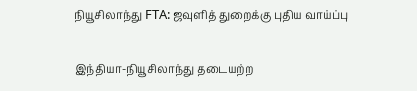நியூசிலாந்து FTA: ஜவுளித் துறைக்கு புதிய வாய்ப்பு

இந்தியா-நியூசிலாந்து தடையற்ற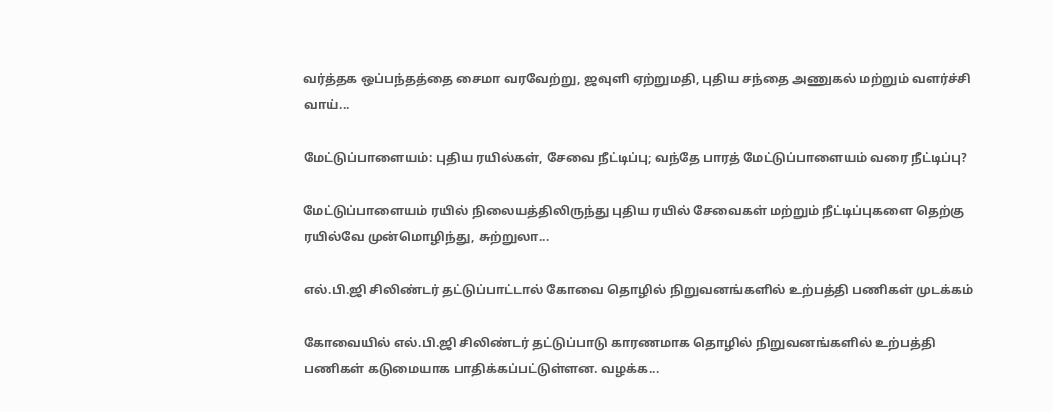வர்த்தக ஒப்பந்தத்தை சைமா வரவேற்று, ஜவுளி ஏற்றுமதி, புதிய சந்தை அணுகல் மற்றும் வளர்ச்சி வாய்...

மேட்டுப்பாளையம்: புதிய ரயில்கள், சேவை நீட்டிப்பு; வந்தே பாரத் மேட்டுப்பாளையம் வரை நீட்டிப்பு?

மேட்டுப்பாளையம் ரயில் நிலையத்திலிருந்து புதிய ரயில் சேவைகள் மற்றும் நீட்டிப்புகளை தெற்கு ரயில்வே முன்மொழிந்து, சுற்றுலா...

எல்.பி.ஜி சிலிண்டர் தட்டுப்பாட்டால் கோவை தொழில் நிறுவனங்களில் உற்பத்தி பணிகள் முடக்கம்

கோவையில் எல்.பி.ஜி சிலிண்டர் தட்டுப்பாடு காரணமாக தொழில் நிறுவனங்களில் உற்பத்தி பணிகள் கடுமையாக பாதிக்கப்பட்டுள்ளன. வழக்க...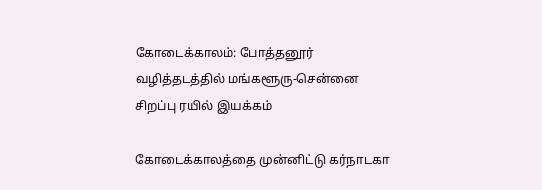கோடைக்காலம்: போத்தனூர் வழித்தடத்தில் மங்களூரு-சென்னை சிறப்பு ரயில் இயக்கம்

கோடைக்காலத்தை முன்னிட்டு கர்நாடகா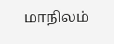மாநிலம்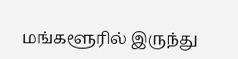மங்களூரில் இருந்து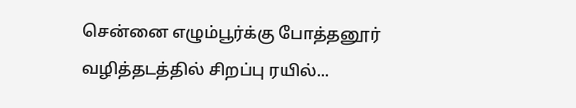சென்னை எழும்பூர்க்கு போத்தனூர் வழித்தடத்தில் சிறப்பு ரயில்...